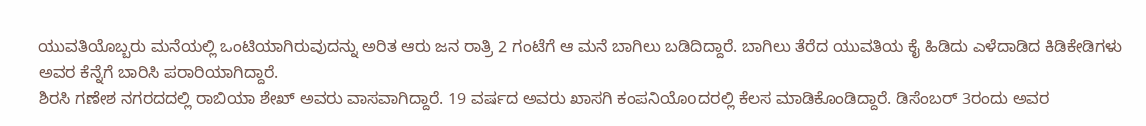ಯುವತಿಯೊಬ್ಬರು ಮನೆಯಲ್ಲಿ ಒಂಟಿಯಾಗಿರುವುದನ್ನು ಅರಿತ ಆರು ಜನ ರಾತ್ರಿ 2 ಗಂಟೆಗೆ ಆ ಮನೆ ಬಾಗಿಲು ಬಡಿದಿದ್ದಾರೆ. ಬಾಗಿಲು ತೆರೆದ ಯುವತಿಯ ಕೈ ಹಿಡಿದು ಎಳೆದಾಡಿದ ಕಿಡಿಕೇಡಿಗಳು ಅವರ ಕೆನ್ನೆಗೆ ಬಾರಿಸಿ ಪರಾರಿಯಾಗಿದ್ದಾರೆ.
ಶಿರಸಿ ಗಣೇಶ ನಗರದದಲ್ಲಿ ರಾಬಿಯಾ ಶೇಖ್ ಅವರು ವಾಸವಾಗಿದ್ದಾರೆ. 19 ವರ್ಷದ ಅವರು ಖಾಸಗಿ ಕಂಪನಿಯೊoದರಲ್ಲಿ ಕೆಲಸ ಮಾಡಿಕೊಂಡಿದ್ದಾರೆ. ಡಿಸೆಂಬರ್ 3ರಂದು ಅವರ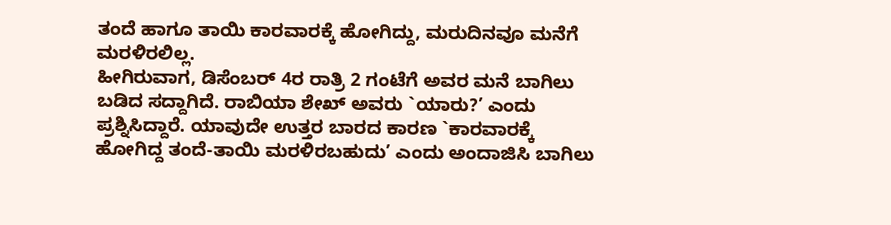ತಂದೆ ಹಾಗೂ ತಾಯಿ ಕಾರವಾರಕ್ಕೆ ಹೋಗಿದ್ದು, ಮರುದಿನವೂ ಮನೆಗೆ ಮರಳಿರಲಿಲ್ಲ.
ಹೀಗಿರುವಾಗ, ಡಿಸೆಂಬರ್ 4ರ ರಾತ್ರಿ 2 ಗಂಟೆಗೆ ಅವರ ಮನೆ ಬಾಗಿಲು ಬಡಿದ ಸದ್ದಾಗಿದೆ. ರಾಬಿಯಾ ಶೇಖ್ ಅವರು `ಯಾರು?’ ಎಂದು ಪ್ರಶ್ನಿಸಿದ್ದಾರೆ. ಯಾವುದೇ ಉತ್ತರ ಬಾರದ ಕಾರಣ `ಕಾರವಾರಕ್ಕೆ ಹೋಗಿದ್ದ ತಂದೆ-ತಾಯಿ ಮರಳಿರಬಹುದು’ ಎಂದು ಅಂದಾಜಿಸಿ ಬಾಗಿಲು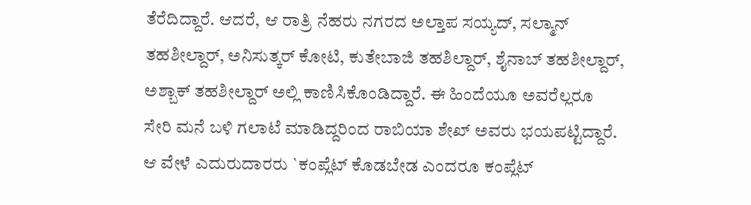ತೆರೆದಿದ್ದಾರೆ. ಆದರೆ, ಆ ರಾತ್ರಿ ನೆಹರು ನಗರದ ಅಲ್ತಾಪ ಸಯ್ಯದ್, ಸಲ್ಮಾನ್ ತಹಶೀಲ್ದಾರ್, ಅನಿಸುತ್ಕರ್ ಕೋಟಿ, ಕುತೇಬಾಜಿ ತಹಶಿಲ್ದಾರ್, ಶೈನಾಬ್ ತಹಶೀಲ್ದಾರ್, ಅಶ್ಬಾಕ್ ತಹಶೀಲ್ದಾರ್ ಅಲ್ಲಿ ಕಾಣಿಸಿಕೊಂಡಿದ್ದಾರೆ. ಈ ಹಿಂದೆಯೂ ಅವರೆಲ್ಲರೂ ಸೇರಿ ಮನೆ ಬಳಿ ಗಲಾಟೆ ಮಾಡಿದ್ದರಿಂದ ರಾಬಿಯಾ ಶೇಖ್ ಅವರು ಭಯಪಟ್ಟಿದ್ದಾರೆ.
ಆ ವೇಳೆ ಎದುರುದಾರರು `ಕಂಪ್ಲೆಟ್ ಕೊಡಬೇಡ ಎಂದರೂ ಕಂಪ್ಲೆಟ್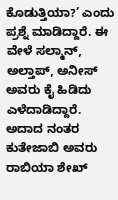ಕೊಡುತ್ತಿಯಾ?’ ಎಂದು ಪ್ರಶ್ನೆ ಮಾಡಿದ್ದಾರೆ. ಈ ವೇಳೆ ಸಲ್ಮಾನ್, ಅಲ್ತಾಪ್, ಅನೀಸ್ ಅವರು ಕೈ ಹಿಡಿದು ಎಳೆದಾಡಿದ್ದಾರೆ. ಅದಾದ ನಂತರ ಕುತೇಜಾಬಿ ಅವರು ರಾಬಿಯಾ ಶೇಖ್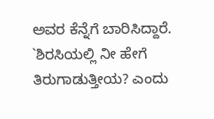ಅವರ ಕೆನ್ನೆಗೆ ಬಾರಿಸಿದ್ದಾರೆ. `ಶಿರಸಿಯಲ್ಲಿ ನೀ ಹೇಗೆ ತಿರುಗಾಡುತ್ತೀಯ? ಎಂದು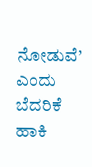ನೋಡುವೆ’ ಎಂದು ಬೆದರಿಕೆ ಹಾಕಿ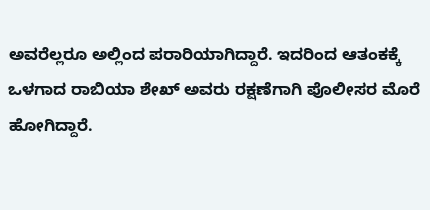ಅವರೆಲ್ಲರೂ ಅಲ್ಲಿಂದ ಪರಾರಿಯಾಗಿದ್ದಾರೆ. ಇದರಿಂದ ಆತಂಕಕ್ಕೆ ಒಳಗಾದ ರಾಬಿಯಾ ಶೇಖ್ ಅವರು ರಕ್ಷಣೆಗಾಗಿ ಪೊಲೀಸರ ಮೊರೆ ಹೋಗಿದ್ದಾರೆ.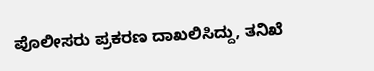ಪೊಲೀಸರು ಪ್ರಕರಣ ದಾಖಲಿಸಿದ್ದು, ತನಿಖೆ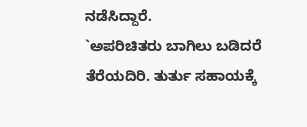ನಡೆಸಿದ್ದಾರೆ.
`ಅಪರಿಚಿತರು ಬಾಗಿಲು ಬಡಿದರೆ ತೆರೆಯದಿರಿ. ತುರ್ತು ಸಹಾಯಕ್ಕೆ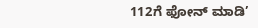112ಗೆ ಫೋನ್ ಮಾಡಿ’